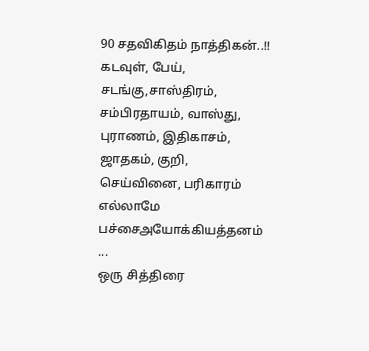90 சதவிகிதம் நாத்திகன்..!!
கடவுள், பேய்,
சடங்கு,சாஸ்திரம்,
சம்பிரதாயம், வாஸ்து,
புராணம், இதிகாசம்,
ஜாதகம், குறி,
செய்வினை, பரிகாரம்
எல்லாமே பச்சைஅயோக்கியத்தனம் ...
ஒரு சித்திரை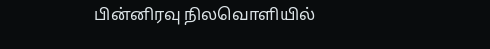பின்னிரவு நிலவொளியில்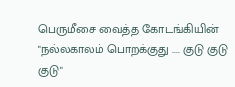பெருமீசை வைத்த கோடங்கியின்
"நல்லகாலம் பொறக்குது .... குடு குடு குடு"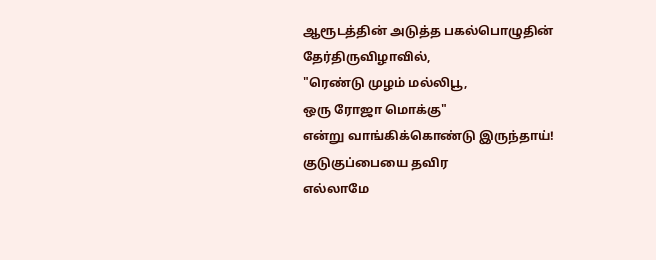ஆரூடத்தின் அடுத்த பகல்பொழுதின்
தேர்திருவிழாவில்,
"ரெண்டு முழம் மல்லிபூ,
ஒரு ரோஜா மொக்கு"
என்று வாங்கிக்கொண்டு இருந்தாய்!
குடுகுப்பையை தவிர
எல்லாமே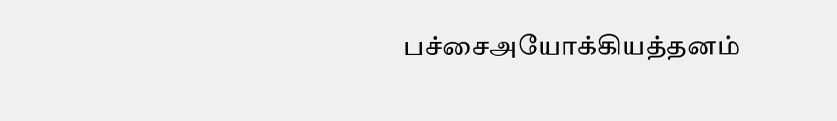பச்சைஅயோக்கியத்தனம்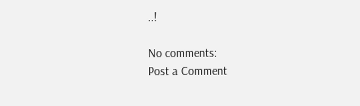..!

No comments:
Post a Comment